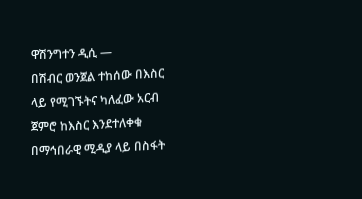ዋሽንግተን ዲሲ —
በሽብር ወንጀል ተከሰው በእስር ላይ የሚገኙትና ካለፈው አርብ ጀምሮ ከእስር እንደተለቀቁ በማኅበራዊ ሚዲያ ላይ በስፋት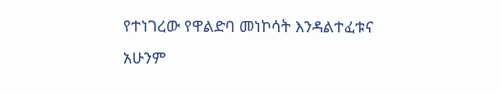የተነገረው የዋልድባ መነኮሳት እንዳልተፈቱና አሁንም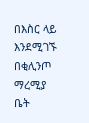በእስር ላይ እንደሚገኙ በቂሊንጦ ማረሚያ ቤት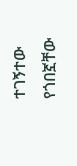ተገኝተው የጎበኟቸው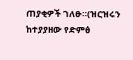ጠያቂዎች ገለፁ።(ዝርዝሩን ከተያያዘው የድምፅ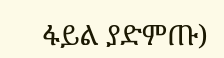ፋይል ያድምጡ)